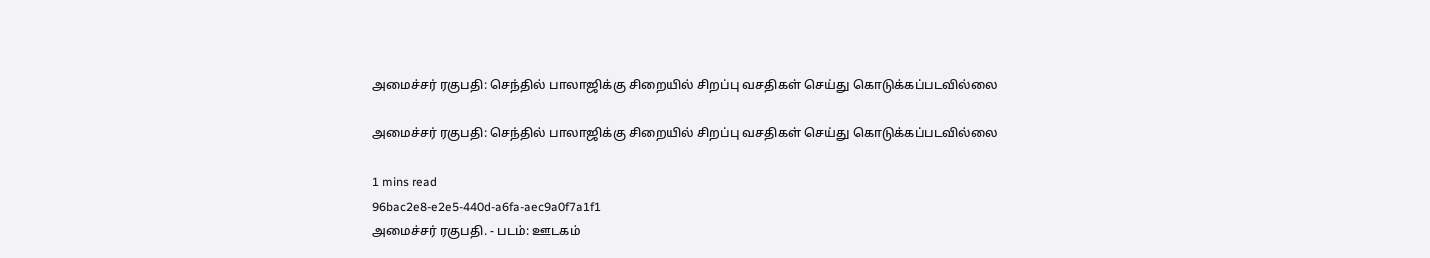அமைச்சர் ரகுபதி: செந்தில் பாலாஜிக்கு சிறையில் சிறப்பு வசதிகள் செய்து கொடுக்கப்படவில்லை

அமைச்சர் ரகுபதி: செந்தில் பாலாஜிக்கு சிறையில் சிறப்பு வசதிகள் செய்து கொடுக்கப்படவில்லை

1 mins read
96bac2e8-e2e5-440d-a6fa-aec9a0f7a1f1
அமைச்சர் ரகுபதி. - படம்: ஊடகம்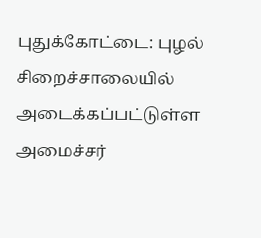புதுக்கோட்டை: புழல் சிறைச்சாலையில் அடைக்கப்பட்டுள்ள அமைச்சர்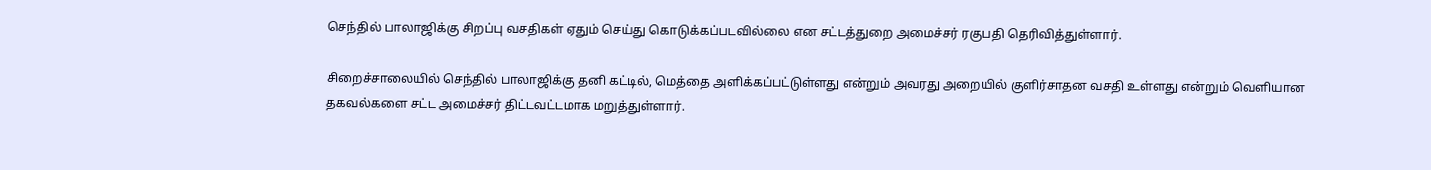செந்தில் பாலாஜிக்கு சிறப்பு வசதிகள் ஏதும் செய்து கொடுக்கப்படவில்லை என சட்டத்துறை அமைச்சர் ரகுபதி தெரிவித்துள்ளார்.

சிறைச்சாலையில் செந்தில் பாலாஜிக்கு தனி கட்டில், மெத்தை அளிக்கப்பட்டுள்ளது என்றும் அவரது அறையில் குளிர்சாதன வசதி உள்ளது என்றும் வெளியான தகவல்களை சட்ட அமைச்சர் திட்டவட்டமாக மறுத்துள்ளார்.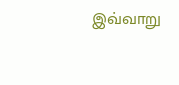இவ்வாறு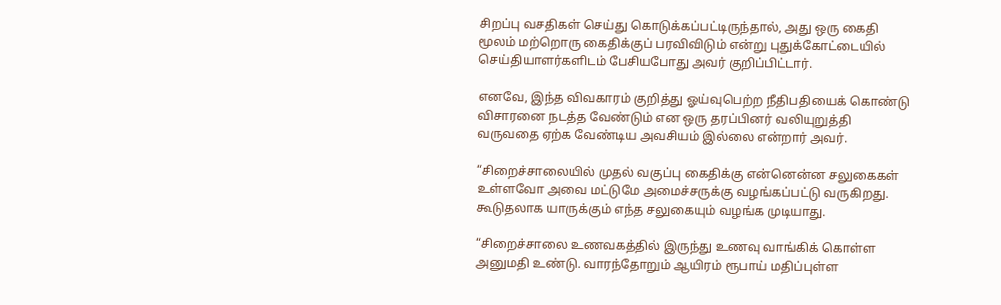சிறப்பு வசதிகள் செய்து கொடுக்கப்பட்டிருந்தால், அது ஒரு கைதி மூலம் மற்றொரு கைதிக்குப் பரவிவிடும் என்று புதுக்கோட்டையில் செய்தியாளர்களிடம் பேசியபோது அவர் குறிப்பிட்டார்.

எனவே, இந்த விவகாரம் குறித்து ஓய்வுபெற்ற நீதிபதியைக் கொண்டு விசாரனை நடத்த வேண்டும் என ஒரு தரப்பினர் வலியுறுத்தி வருவதை ஏற்க வேண்டிய அவசியம் இல்லை என்றார் அவர்.

“சிறைச்சாலையில் முதல் வகுப்பு கைதிக்கு என்னென்ன சலுகைகள் உள்ளவோ அவை மட்டுமே அமைச்சருக்கு வழங்கப்பட்டு வருகிறது. கூடுதலாக யாருக்கும் எந்த சலுகையும் வழங்க முடியாது.

“சிறைச்சாலை உணவகத்தில் இருந்து உணவு வாங்கிக் கொள்ள அனுமதி உண்டு. வாரந்தோறும் ஆயிரம் ரூபாய் மதிப்புள்ள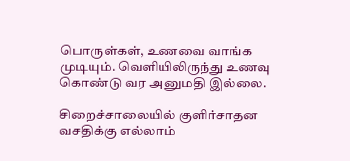பொருள்கள், உணவை வாங்க முடியும். வெளியிலிருந்து உணவு கொண்டு வர அனுமதி இல்லை.

சிறைச்சாலையில் குளிர்சாதன வசதிக்கு எல்லாம்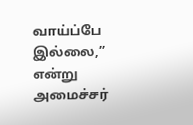வாய்ப்பே இல்லை,” என்று அமைச்சர்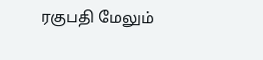ரகுபதி மேலும்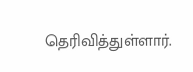தெரிவித்துள்ளார்.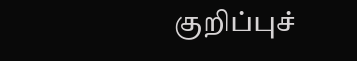குறிப்புச்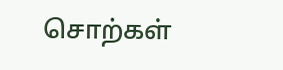சொற்கள்